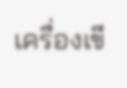เครื่องเขี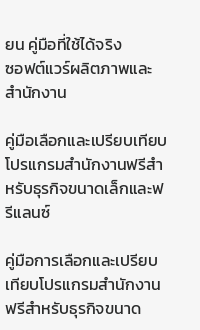ยน คู่มือที่ใช้ได้จริง
ซอฟต์แวร์ผลิตภาพและสำนักงาน

คู่มือเลือกและเปรียบเทียบโปรแกรมสำนักงานฟรีสำหรับธุรกิจขนาดเล็กและฟรีแลนซ์

คู่มือการเลือกและเปรียบเทียบโปรแกรมสำนักงานฟรีสำหรับธุรกิจขนาด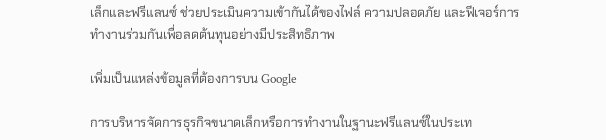เล็กและฟรีแลนซ์ ช่วยประเมินความเข้ากันได้ของไฟล์ ความปลอดภัย และฟีเจอร์การทำงานร่วมกันเพื่อลดต้นทุนอย่างมีประสิทธิภาพ

เพิ่มเป็นแหล่งข้อมูลที่ต้องการบน Google

การบริหารจัดการธุรกิจขนาดเล็กหรือการทำงานในฐานะฟรีแลนซ์ในประเท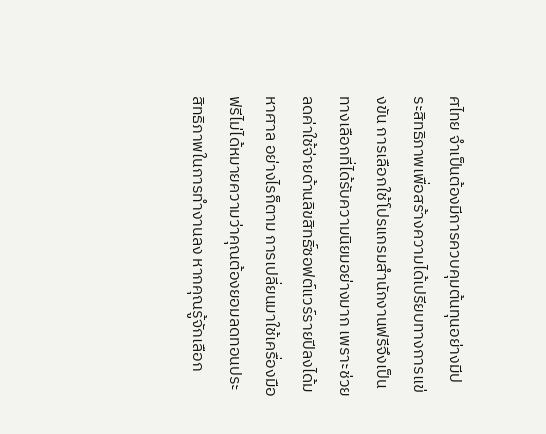ศไทย จำเป็นต้องมีการควบคุมต้นทุนอย่างมีประสิทธิภาพเพื่อสร้างความได้เปรียบทางการแข่งขัน การเลือกใช้โปรแกรมสำนักงานฟรีจึงเป็นทางเลือกที่ได้รับความนิยมอย่างมาก เพราะช่วยลดค่าใช้จ่ายด้านลิขสิทธิ์ซอฟต์แวร์รายปีลงได้มหาศาล อย่างไรก็ตาม การเปลี่ยนมาใช้เครื่องมือฟรีไม่ได้หมายความว่าคุณต้องยอมลดทอนประสิทธิภาพในการทำงานลง หากคุณรู้จักเลือก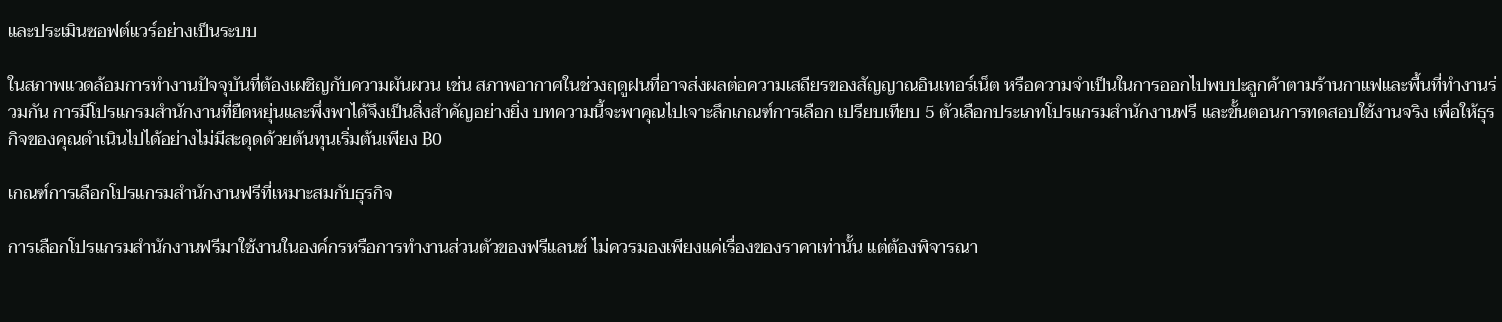และประเมินซอฟต์แวร์อย่างเป็นระบบ

ในสภาพแวดล้อมการทำงานปัจจุบันที่ต้องเผชิญกับความผันผวน เช่น สภาพอากาศในช่วงฤดูฝนที่อาจส่งผลต่อความเสถียรของสัญญาณอินเทอร์เน็ต หรือความจำเป็นในการออกไปพบปะลูกค้าตามร้านกาแฟและพื้นที่ทำงานร่วมกัน การมีโปรแกรมสำนักงานที่ยืดหยุ่นและพึ่งพาได้จึงเป็นสิ่งสำคัญอย่างยิ่ง บทความนี้จะพาคุณไปเจาะลึกเกณฑ์การเลือก เปรียบเทียบ 5 ตัวเลือกประเภทโปรแกรมสำนักงานฟรี และขั้นตอนการทดสอบใช้งานจริง เพื่อให้ธุรกิจของคุณดำเนินไปได้อย่างไม่มีสะดุดด้วยต้นทุนเริ่มต้นเพียง ฿0

เกณฑ์การเลือกโปรแกรมสำนักงานฟรีที่เหมาะสมกับธุรกิจ

การเลือกโปรแกรมสำนักงานฟรีมาใช้งานในองค์กรหรือการทำงานส่วนตัวของฟรีแลนซ์ ไม่ควรมองเพียงแค่เรื่องของราคาเท่านั้น แต่ต้องพิจารณา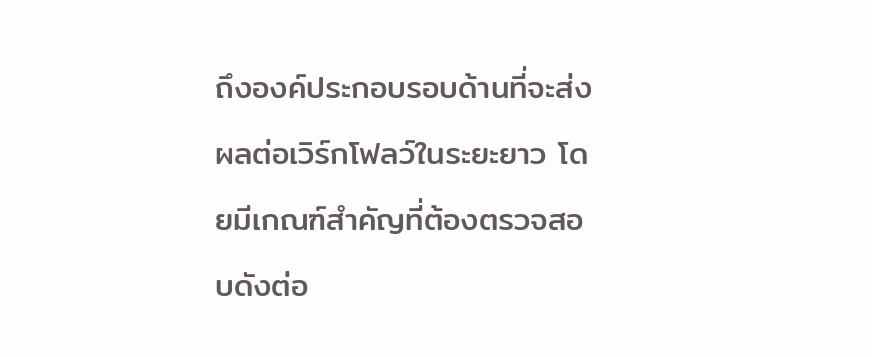ถึงองค์ประกอบรอบด้านที่จะส่งผลต่อเวิร์กโฟลว์ในระยะยาว โดยมีเกณฑ์สำคัญที่ต้องตรวจสอบดังต่อ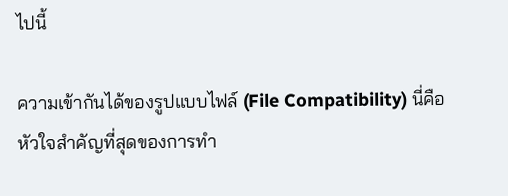ไปนี้

ความเข้ากันได้ของรูปแบบไฟล์ (File Compatibility) นี่คือหัวใจสำคัญที่สุดของการทำ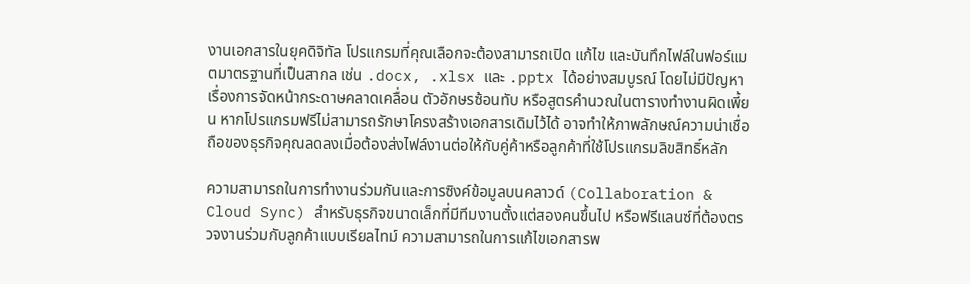งานเอกสารในยุคดิจิทัล โปรแกรมที่คุณเลือกจะต้องสามารถเปิด แก้ไข และบันทึกไฟล์ในฟอร์แมตมาตรฐานที่เป็นสากล เช่น .docx, .xlsx และ .pptx ได้อย่างสมบูรณ์ โดยไม่มีปัญหาเรื่องการจัดหน้ากระดาษคลาดเคลื่อน ตัวอักษรซ้อนทับ หรือสูตรคำนวณในตารางทำงานผิดเพี้ยน หากโปรแกรมฟรีไม่สามารถรักษาโครงสร้างเอกสารเดิมไว้ได้ อาจทำให้ภาพลักษณ์ความน่าเชื่อถือของธุรกิจคุณลดลงเมื่อต้องส่งไฟล์งานต่อให้กับคู่ค้าหรือลูกค้าที่ใช้โปรแกรมลิขสิทธิ์หลัก

ความสามารถในการทำงานร่วมกันและการซิงค์ข้อมูลบนคลาวด์ (Collaboration & Cloud Sync) สำหรับธุรกิจขนาดเล็กที่มีทีมงานตั้งแต่สองคนขึ้นไป หรือฟรีแลนซ์ที่ต้องตรวจงานร่วมกับลูกค้าแบบเรียลไทม์ ความสามารถในการแก้ไขเอกสารพ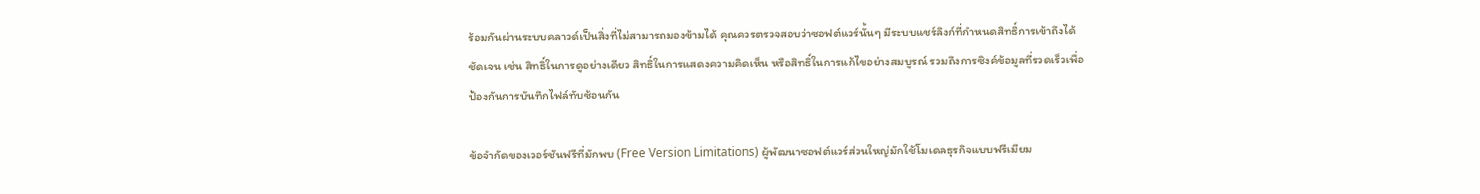ร้อมกันผ่านระบบคลาวด์เป็นสิ่งที่ไม่สามารถมองข้ามได้ คุณควรตรวจสอบว่าซอฟต์แวร์นั้นๆ มีระบบแชร์ลิงก์ที่กำหนดสิทธิ์การเข้าถึงได้ชัดเจน เช่น สิทธิ์ในการดูอย่างเดียว สิทธิ์ในการแสดงความคิดเห็น หรือสิทธิ์ในการแก้ไขอย่างสมบูรณ์ รวมถึงการซิงค์ข้อมูลที่รวดเร็วเพื่อป้องกันการบันทึกไฟล์ทับซ้อนกัน

ข้อจำกัดของเวอร์ชันฟรีที่มักพบ (Free Version Limitations) ผู้พัฒนาซอฟต์แวร์ส่วนใหญ่มักใช้โมเดลธุรกิจแบบฟรีเมียม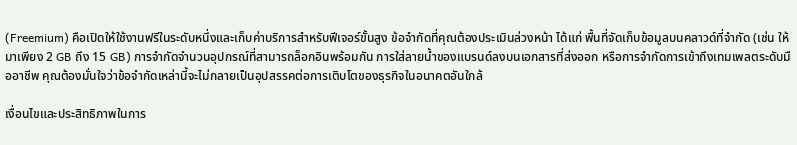(Freemium) คือเปิดให้ใช้งานฟรีในระดับหนึ่งและเก็บค่าบริการสำหรับฟีเจอร์ขั้นสูง ข้อจำกัดที่คุณต้องประเมินล่วงหน้า ได้แก่ พื้นที่จัดเก็บข้อมูลบนคลาวด์ที่จำกัด (เช่น ให้มาเพียง 2 GB ถึง 15 GB) การจำกัดจำนวนอุปกรณ์ที่สามารถล็อกอินพร้อมกัน การใส่ลายน้ำของแบรนด์ลงบนเอกสารที่ส่งออก หรือการจำกัดการเข้าถึงเทมเพลตระดับมืออาชีพ คุณต้องมั่นใจว่าข้อจำกัดเหล่านี้จะไม่กลายเป็นอุปสรรคต่อการเติบโตของธุรกิจในอนาคตอันใกล้

เงื่อนไขและประสิทธิภาพในการ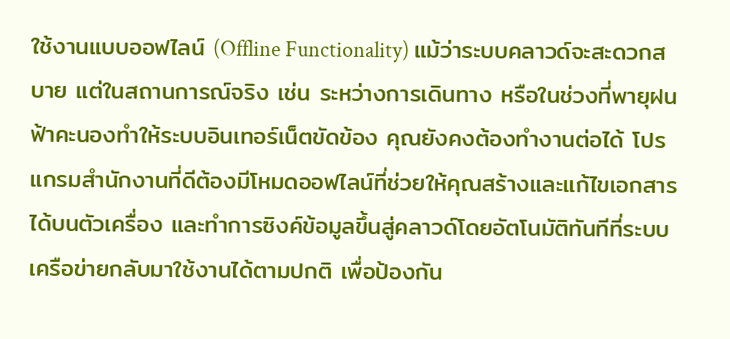ใช้งานแบบออฟไลน์ (Offline Functionality) แม้ว่าระบบคลาวด์จะสะดวกสบาย แต่ในสถานการณ์จริง เช่น ระหว่างการเดินทาง หรือในช่วงที่พายุฝนฟ้าคะนองทำให้ระบบอินเทอร์เน็ตขัดข้อง คุณยังคงต้องทำงานต่อได้ โปรแกรมสำนักงานที่ดีต้องมีโหมดออฟไลน์ที่ช่วยให้คุณสร้างและแก้ไขเอกสารได้บนตัวเครื่อง และทำการซิงค์ข้อมูลขึ้นสู่คลาวด์โดยอัตโนมัติทันทีที่ระบบเครือข่ายกลับมาใช้งานได้ตามปกติ เพื่อป้องกัน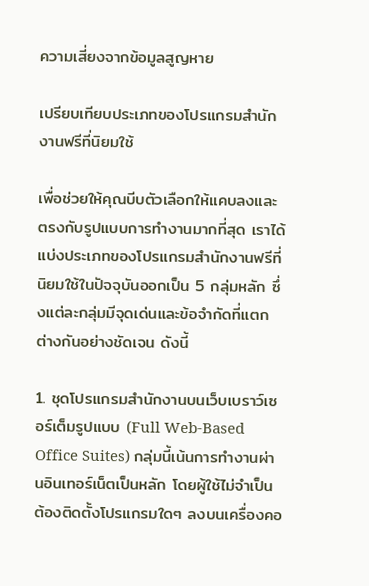ความเสี่ยงจากข้อมูลสูญหาย

เปรียบเทียบประเภทของโปรแกรมสำนักงานฟรีที่นิยมใช้

เพื่อช่วยให้คุณบีบตัวเลือกให้แคบลงและตรงกับรูปแบบการทำงานมากที่สุด เราได้แบ่งประเภทของโปรแกรมสำนักงานฟรีที่นิยมใช้ในปัจจุบันออกเป็น 5 กลุ่มหลัก ซึ่งแต่ละกลุ่มมีจุดเด่นและข้อจำกัดที่แตกต่างกันอย่างชัดเจน ดังนี้

1. ชุดโปรแกรมสำนักงานบนเว็บเบราว์เซอร์เต็มรูปแบบ (Full Web-Based Office Suites) กลุ่มนี้เน้นการทำงานผ่านอินเทอร์เน็ตเป็นหลัก โดยผู้ใช้ไม่จำเป็นต้องติดตั้งโปรแกรมใดๆ ลงบนเครื่องคอ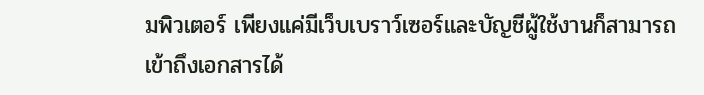มพิวเตอร์ เพียงแค่มีเว็บเบราว์เซอร์และบัญชีผู้ใช้งานก็สามารถเข้าถึงเอกสารได้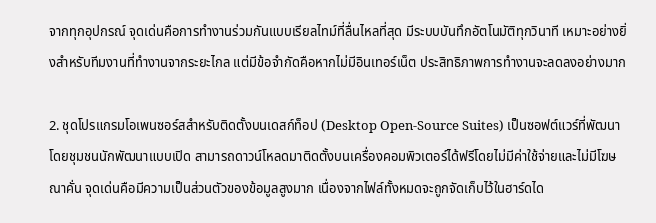จากทุกอุปกรณ์ จุดเด่นคือการทำงานร่วมกันแบบเรียลไทม์ที่ลื่นไหลที่สุด มีระบบบันทึกอัตโนมัติทุกวินาที เหมาะอย่างยิ่งสำหรับทีมงานที่ทำงานจากระยะไกล แต่มีข้อจำกัดคือหากไม่มีอินเทอร์เน็ต ประสิทธิภาพการทำงานจะลดลงอย่างมาก

2. ชุดโปรแกรมโอเพนซอร์สสำหรับติดตั้งบนเดสก์ท็อป (Desktop Open-Source Suites) เป็นซอฟต์แวร์ที่พัฒนาโดยชุมชนนักพัฒนาแบบเปิด สามารถดาวน์โหลดมาติดตั้งบนเครื่องคอมพิวเตอร์ได้ฟรีโดยไม่มีค่าใช้จ่ายและไม่มีโฆษณาคั่น จุดเด่นคือมีความเป็นส่วนตัวของข้อมูลสูงมาก เนื่องจากไฟล์ทั้งหมดจะถูกจัดเก็บไว้ในฮาร์ดได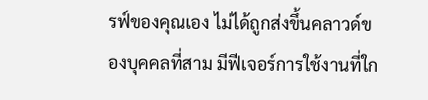รฟ์ของคุณเอง ไม่ได้ถูกส่งขึ้นคลาวด์ของบุคคลที่สาม มีฟีเจอร์การใช้งานที่ใก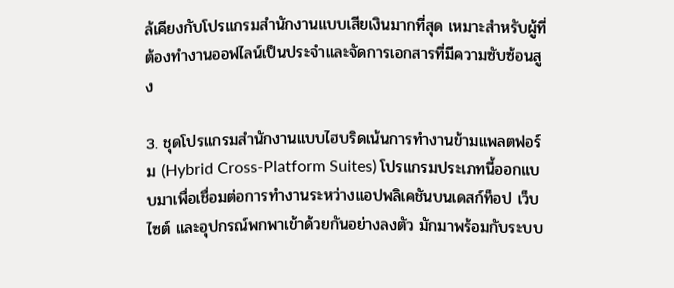ล้เคียงกับโปรแกรมสำนักงานแบบเสียเงินมากที่สุด เหมาะสำหรับผู้ที่ต้องทำงานออฟไลน์เป็นประจำและจัดการเอกสารที่มีความซับซ้อนสูง

3. ชุดโปรแกรมสำนักงานแบบไฮบริดเน้นการทำงานข้ามแพลตฟอร์ม (Hybrid Cross-Platform Suites) โปรแกรมประเภทนี้ออกแบบมาเพื่อเชื่อมต่อการทำงานระหว่างแอปพลิเคชันบนเดสก์ท็อป เว็บไซต์ และอุปกรณ์พกพาเข้าด้วยกันอย่างลงตัว มักมาพร้อมกับระบบ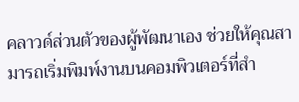คลาวด์ส่วนตัวของผู้พัฒนาเอง ช่วยให้คุณสามารถเริ่มพิมพ์งานบนคอมพิวเตอร์ที่สำ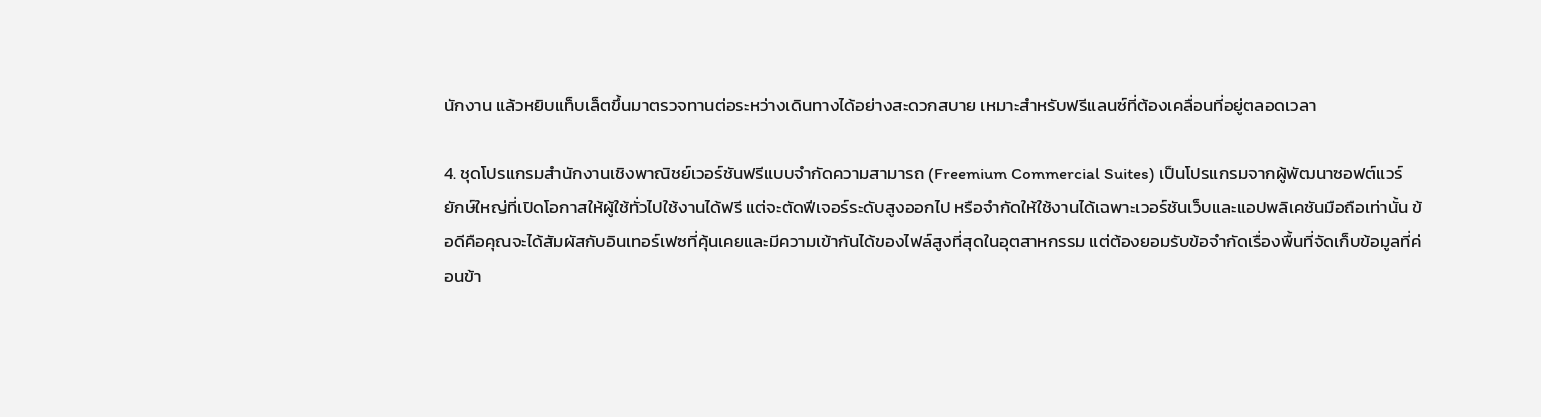นักงาน แล้วหยิบแท็บเล็ตขึ้นมาตรวจทานต่อระหว่างเดินทางได้อย่างสะดวกสบาย เหมาะสำหรับฟรีแลนซ์ที่ต้องเคลื่อนที่อยู่ตลอดเวลา

4. ชุดโปรแกรมสำนักงานเชิงพาณิชย์เวอร์ชันฟรีแบบจำกัดความสามารถ (Freemium Commercial Suites) เป็นโปรแกรมจากผู้พัฒนาซอฟต์แวร์ยักษ์ใหญ่ที่เปิดโอกาสให้ผู้ใช้ทั่วไปใช้งานได้ฟรี แต่จะตัดฟีเจอร์ระดับสูงออกไป หรือจำกัดให้ใช้งานได้เฉพาะเวอร์ชันเว็บและแอปพลิเคชันมือถือเท่านั้น ข้อดีคือคุณจะได้สัมผัสกับอินเทอร์เฟซที่คุ้นเคยและมีความเข้ากันได้ของไฟล์สูงที่สุดในอุตสาหกรรม แต่ต้องยอมรับข้อจำกัดเรื่องพื้นที่จัดเก็บข้อมูลที่ค่อนข้า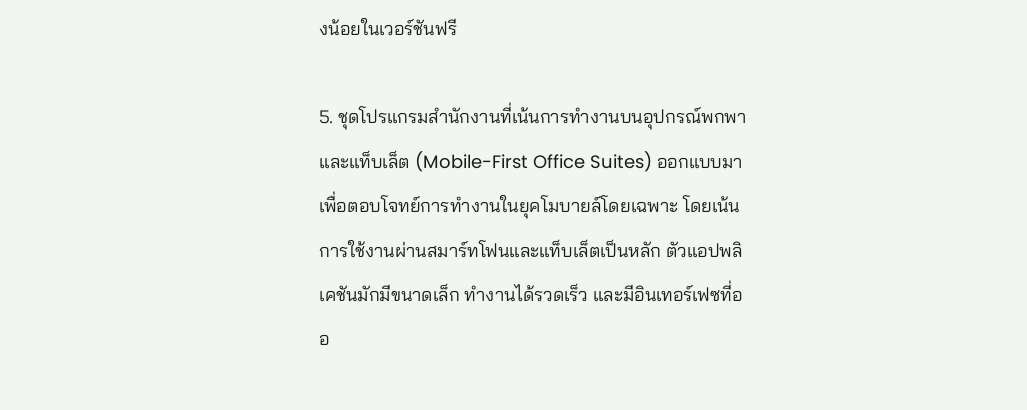งน้อยในเวอร์ชันฟรี

5. ชุดโปรแกรมสำนักงานที่เน้นการทำงานบนอุปกรณ์พกพาและแท็บเล็ต (Mobile-First Office Suites) ออกแบบมาเพื่อตอบโจทย์การทำงานในยุคโมบายล์โดยเฉพาะ โดยเน้นการใช้งานผ่านสมาร์ทโฟนและแท็บเล็ตเป็นหลัก ตัวแอปพลิเคชันมักมีขนาดเล็ก ทำงานได้รวดเร็ว และมีอินเทอร์เฟซที่ออ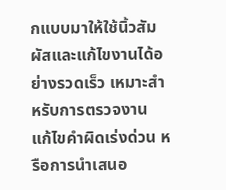กแบบมาให้ใช้นิ้วสัมผัสและแก้ไขงานได้อย่างรวดเร็ว เหมาะสำหรับการตรวจงาน แก้ไขคำผิดเร่งด่วน หรือการนำเสนอ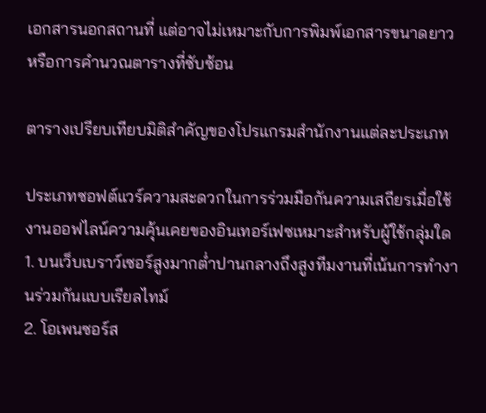เอกสารนอกสถานที่ แต่อาจไม่เหมาะกับการพิมพ์เอกสารขนาดยาวหรือการคำนวณตารางที่ซับซ้อน

ตารางเปรียบเทียบมิติสำคัญของโปรแกรมสำนักงานแต่ละประเภท

ประเภทซอฟต์แวร์ความสะดวกในการร่วมมือกันความเสถียรเมื่อใช้งานออฟไลน์ความคุ้นเคยของอินเทอร์เฟซเหมาะสำหรับผู้ใช้กลุ่มใด
1. บนเว็บเบราว์เซอร์สูงมากต่ำปานกลางถึงสูงทีมงานที่เน้นการทำงานร่วมกันแบบเรียลไทม์
2. โอเพนซอร์ส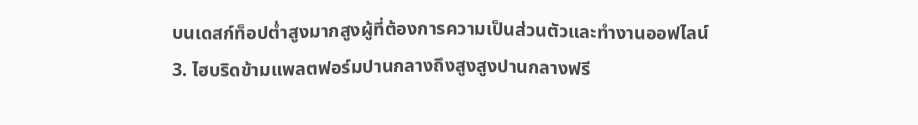บนเดสก์ท็อปต่ำสูงมากสูงผู้ที่ต้องการความเป็นส่วนตัวและทำงานออฟไลน์
3. ไฮบริดข้ามแพลตฟอร์มปานกลางถึงสูงสูงปานกลางฟรี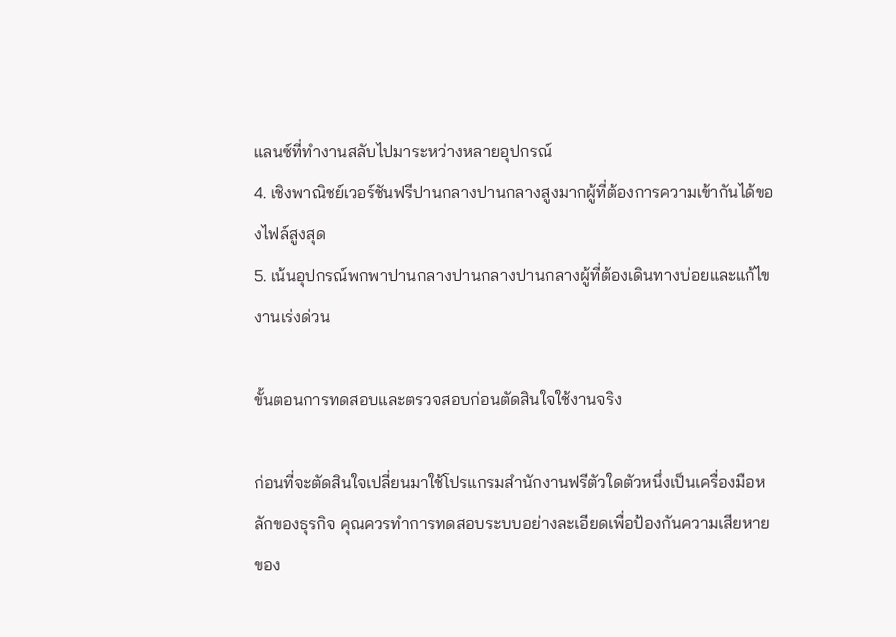แลนซ์ที่ทำงานสลับไปมาระหว่างหลายอุปกรณ์
4. เชิงพาณิชย์เวอร์ชันฟรีปานกลางปานกลางสูงมากผู้ที่ต้องการความเข้ากันได้ของไฟล์สูงสุด
5. เน้นอุปกรณ์พกพาปานกลางปานกลางปานกลางผู้ที่ต้องเดินทางบ่อยและแก้ไขงานเร่งด่วน

ขั้นตอนการทดสอบและตรวจสอบก่อนตัดสินใจใช้งานจริง

ก่อนที่จะตัดสินใจเปลี่ยนมาใช้โปรแกรมสำนักงานฟรีตัวใดตัวหนึ่งเป็นเครื่องมือหลักของธุรกิจ คุณควรทำการทดสอบระบบอย่างละเอียดเพื่อป้องกันความเสียหายของ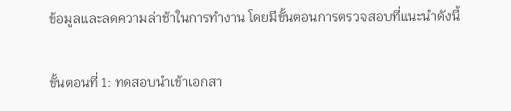ข้อมูลและลดความล่าช้าในการทำงาน โดยมีขั้นตอนการตรวจสอบที่แนะนำดังนี้

ขั้นตอนที่ 1: ทดสอบนำเข้าเอกสา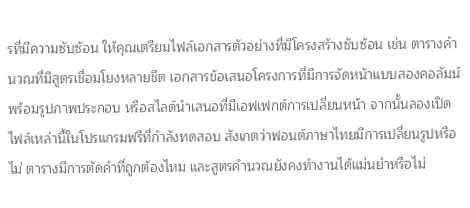รที่มีความซับซ้อน ให้คุณเตรียมไฟล์เอกสารตัวอย่างที่มีโครงสร้างซับซ้อน เช่น ตารางคำนวณที่มีสูตรเชื่อมโยงหลายชีต เอกสารข้อเสนอโครงการที่มีการจัดหน้าแบบสองคอลัมน์พร้อมรูปภาพประกอบ หรือสไลด์นำเสนอที่มีเอฟเฟกต์การเปลี่ยนหน้า จากนั้นลองเปิดไฟล์เหล่านี้ในโปรแกรมฟรีที่กำลังทดสอบ สังเกตว่าฟอนต์ภาษาไทยมีการเปลี่ยนรูปหรือไม่ ตารางมีการตัดคำที่ถูกต้องไหม และสูตรคำนวณยังคงทำงานได้แม่นยำหรือไม่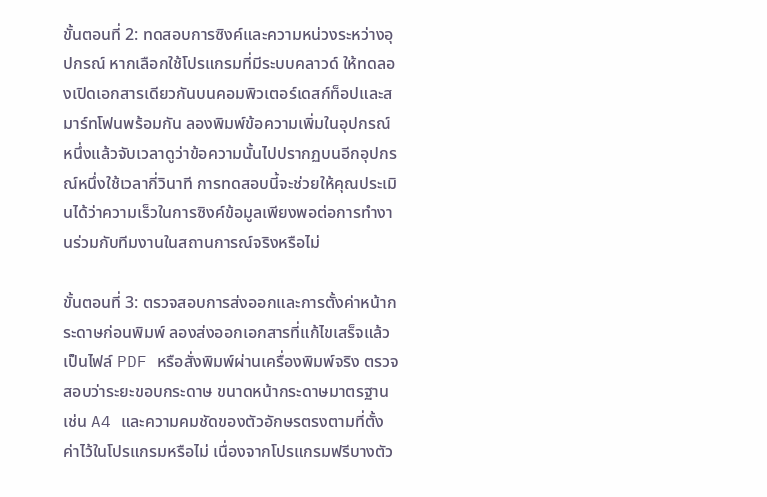ขั้นตอนที่ 2: ทดสอบการซิงค์และความหน่วงระหว่างอุปกรณ์ หากเลือกใช้โปรแกรมที่มีระบบคลาวด์ ให้ทดลองเปิดเอกสารเดียวกันบนคอมพิวเตอร์เดสก์ท็อปและสมาร์ทโฟนพร้อมกัน ลองพิมพ์ข้อความเพิ่มในอุปกรณ์หนึ่งแล้วจับเวลาดูว่าข้อความนั้นไปปรากฏบนอีกอุปกรณ์หนึ่งใช้เวลากี่วินาที การทดสอบนี้จะช่วยให้คุณประเมินได้ว่าความเร็วในการซิงค์ข้อมูลเพียงพอต่อการทำงานร่วมกับทีมงานในสถานการณ์จริงหรือไม่

ขั้นตอนที่ 3: ตรวจสอบการส่งออกและการตั้งค่าหน้ากระดาษก่อนพิมพ์ ลองส่งออกเอกสารที่แก้ไขเสร็จแล้วเป็นไฟล์ PDF หรือสั่งพิมพ์ผ่านเครื่องพิมพ์จริง ตรวจสอบว่าระยะขอบกระดาษ ขนาดหน้ากระดาษมาตรฐาน เช่น A4 และความคมชัดของตัวอักษรตรงตามที่ตั้งค่าไว้ในโปรแกรมหรือไม่ เนื่องจากโปรแกรมฟรีบางตัว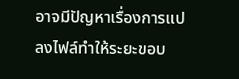อาจมีปัญหาเรื่องการแปลงไฟล์ทำให้ระยะขอบ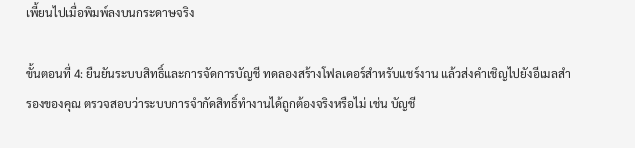เพี้ยนไปเมื่อพิมพ์ลงบนกระดาษจริง

ขั้นตอนที่ 4: ยืนยันระบบสิทธิ์และการจัดการบัญชี ทดลองสร้างโฟลเดอร์สำหรับแชร์งาน แล้วส่งคำเชิญไปยังอีเมลสำรองของคุณ ตรวจสอบว่าระบบการจำกัดสิทธิ์ทำงานได้ถูกต้องจริงหรือไม่ เช่น บัญชี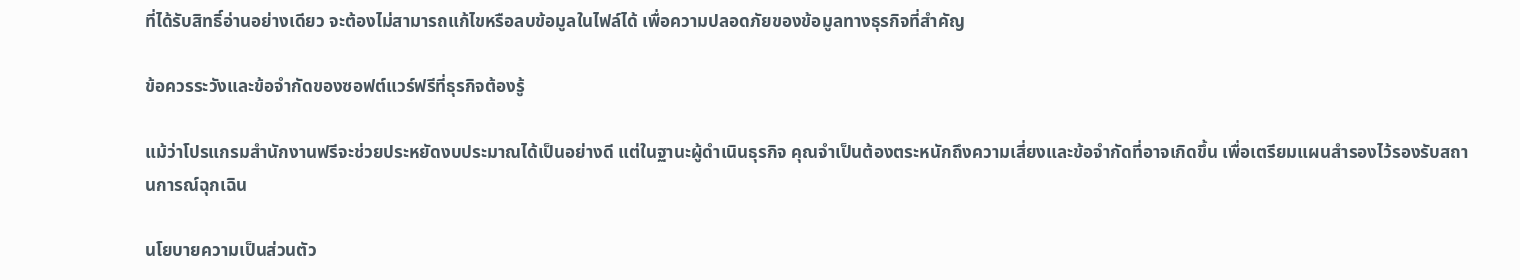ที่ได้รับสิทธิ์อ่านอย่างเดียว จะต้องไม่สามารถแก้ไขหรือลบข้อมูลในไฟล์ได้ เพื่อความปลอดภัยของข้อมูลทางธุรกิจที่สำคัญ

ข้อควรระวังและข้อจำกัดของซอฟต์แวร์ฟรีที่ธุรกิจต้องรู้

แม้ว่าโปรแกรมสำนักงานฟรีจะช่วยประหยัดงบประมาณได้เป็นอย่างดี แต่ในฐานะผู้ดำเนินธุรกิจ คุณจำเป็นต้องตระหนักถึงความเสี่ยงและข้อจำกัดที่อาจเกิดขึ้น เพื่อเตรียมแผนสำรองไว้รองรับสถานการณ์ฉุกเฉิน

นโยบายความเป็นส่วนตัว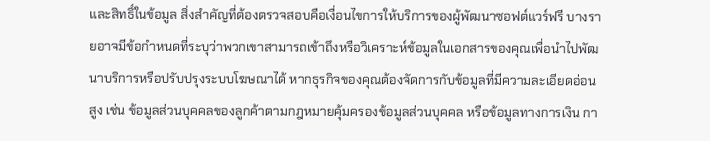และสิทธิ์ในข้อมูล สิ่งสำคัญที่ต้องตรวจสอบคือเงื่อนไขการให้บริการของผู้พัฒนาซอฟต์แวร์ฟรี บางรายอาจมีข้อกำหนดที่ระบุว่าพวกเขาสามารถเข้าถึงหรือวิเคราะห์ข้อมูลในเอกสารของคุณเพื่อนำไปพัฒนาบริการหรือปรับปรุงระบบโฆษณาได้ หากธุรกิจของคุณต้องจัดการกับข้อมูลที่มีความละเอียดอ่อนสูง เช่น ข้อมูลส่วนบุคคลของลูกค้าตามกฎหมายคุ้มครองข้อมูลส่วนบุคคล หรือข้อมูลทางการเงิน กา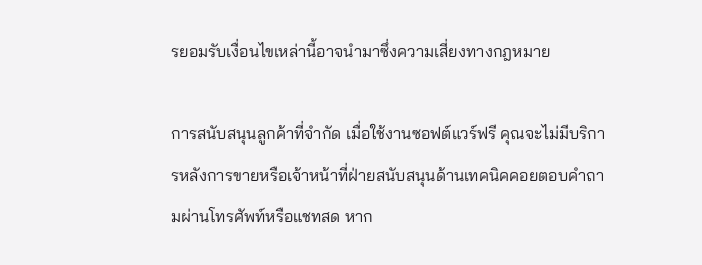รยอมรับเงื่อนไขเหล่านี้อาจนำมาซึ่งความเสี่ยงทางกฎหมาย

การสนับสนุนลูกค้าที่จำกัด เมื่อใช้งานซอฟต์แวร์ฟรี คุณจะไม่มีบริการหลังการขายหรือเจ้าหน้าที่ฝ่ายสนับสนุนด้านเทคนิคคอยตอบคำถามผ่านโทรศัพท์หรือแชทสด หาก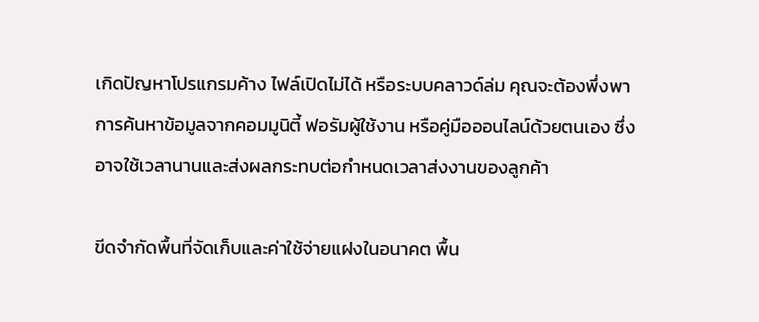เกิดปัญหาโปรแกรมค้าง ไฟล์เปิดไม่ได้ หรือระบบคลาวด์ล่ม คุณจะต้องพึ่งพาการค้นหาข้อมูลจากคอมมูนิตี้ ฟอรัมผู้ใช้งาน หรือคู่มือออนไลน์ด้วยตนเอง ซึ่งอาจใช้เวลานานและส่งผลกระทบต่อกำหนดเวลาส่งงานของลูกค้า

ขีดจำกัดพื้นที่จัดเก็บและค่าใช้จ่ายแฝงในอนาคต พื้น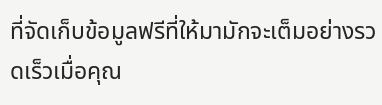ที่จัดเก็บข้อมูลฟรีที่ให้มามักจะเต็มอย่างรวดเร็วเมื่อคุณ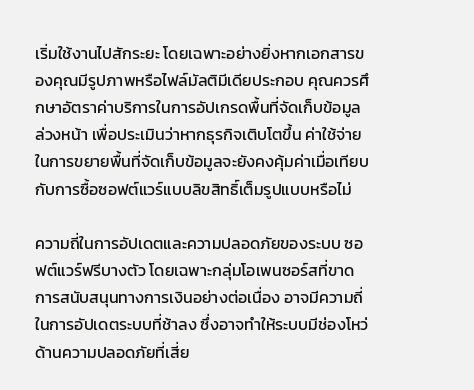เริ่มใช้งานไปสักระยะ โดยเฉพาะอย่างยิ่งหากเอกสารของคุณมีรูปภาพหรือไฟล์มัลติมีเดียประกอบ คุณควรศึกษาอัตราค่าบริการในการอัปเกรดพื้นที่จัดเก็บข้อมูลล่วงหน้า เพื่อประเมินว่าหากธุรกิจเติบโตขึ้น ค่าใช้จ่ายในการขยายพื้นที่จัดเก็บข้อมูลจะยังคงคุ้มค่าเมื่อเทียบกับการซื้อซอฟต์แวร์แบบลิขสิทธิ์เต็มรูปแบบหรือไม่

ความถี่ในการอัปเดตและความปลอดภัยของระบบ ซอฟต์แวร์ฟรีบางตัว โดยเฉพาะกลุ่มโอเพนซอร์สที่ขาดการสนับสนุนทางการเงินอย่างต่อเนื่อง อาจมีความถี่ในการอัปเดตระบบที่ช้าลง ซึ่งอาจทำให้ระบบมีช่องโหว่ด้านความปลอดภัยที่เสี่ย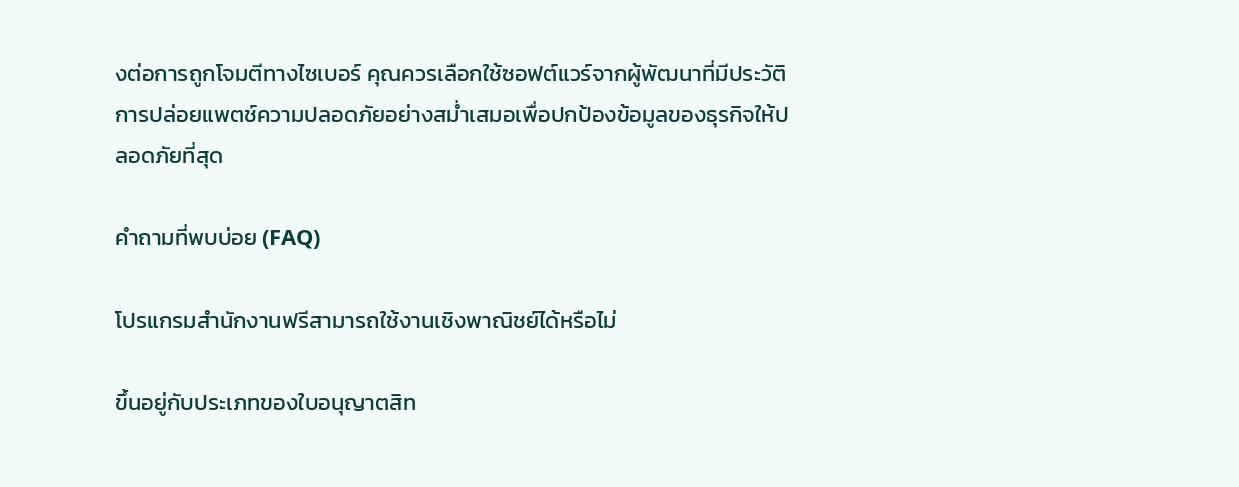งต่อการถูกโจมตีทางไซเบอร์ คุณควรเลือกใช้ซอฟต์แวร์จากผู้พัฒนาที่มีประวัติการปล่อยแพตช์ความปลอดภัยอย่างสม่ำเสมอเพื่อปกป้องข้อมูลของธุรกิจให้ปลอดภัยที่สุด

คำถามที่พบบ่อย (FAQ)

โปรแกรมสำนักงานฟรีสามารถใช้งานเชิงพาณิชย์ได้หรือไม่

ขึ้นอยู่กับประเภทของใบอนุญาตสิท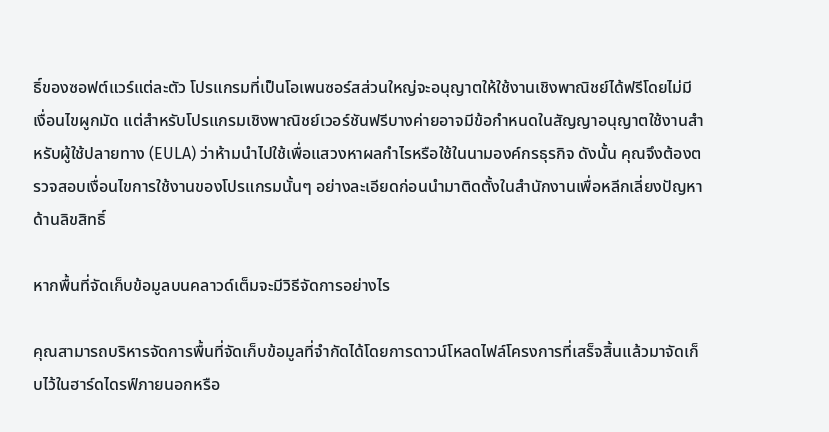ธิ์ของซอฟต์แวร์แต่ละตัว โปรแกรมที่เป็นโอเพนซอร์สส่วนใหญ่จะอนุญาตให้ใช้งานเชิงพาณิชย์ได้ฟรีโดยไม่มีเงื่อนไขผูกมัด แต่สำหรับโปรแกรมเชิงพาณิชย์เวอร์ชันฟรีบางค่ายอาจมีข้อกำหนดในสัญญาอนุญาตใช้งานสำหรับผู้ใช้ปลายทาง (EULA) ว่าห้ามนำไปใช้เพื่อแสวงหาผลกำไรหรือใช้ในนามองค์กรธุรกิจ ดังนั้น คุณจึงต้องตรวจสอบเงื่อนไขการใช้งานของโปรแกรมนั้นๆ อย่างละเอียดก่อนนำมาติดตั้งในสำนักงานเพื่อหลีกเลี่ยงปัญหาด้านลิขสิทธิ์

หากพื้นที่จัดเก็บข้อมูลบนคลาวด์เต็มจะมีวิธีจัดการอย่างไร

คุณสามารถบริหารจัดการพื้นที่จัดเก็บข้อมูลที่จำกัดได้โดยการดาวน์โหลดไฟล์โครงการที่เสร็จสิ้นแล้วมาจัดเก็บไว้ในฮาร์ดไดรฟ์ภายนอกหรือ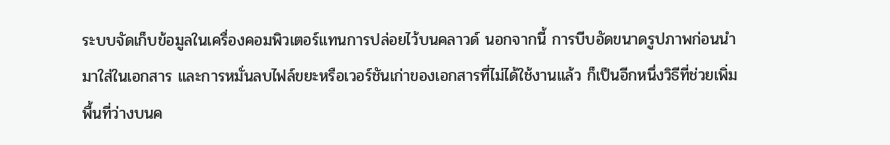ระบบจัดเก็บข้อมูลในเครื่องคอมพิวเตอร์แทนการปล่อยไว้บนคลาวด์ นอกจากนี้ การบีบอัดขนาดรูปภาพก่อนนำมาใส่ในเอกสาร และการหมั่นลบไฟล์ขยะหรือเวอร์ชันเก่าของเอกสารที่ไม่ได้ใช้งานแล้ว ก็เป็นอีกหนึ่งวิธีที่ช่วยเพิ่มพื้นที่ว่างบนค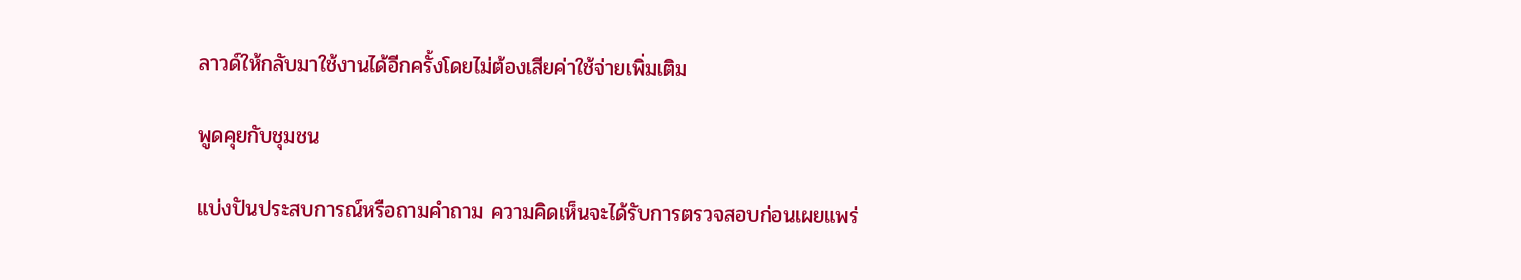ลาวด์ให้กลับมาใช้งานได้อีกครั้งโดยไม่ต้องเสียค่าใช้จ่ายเพิ่มเติม

พูดคุยกับชุมชน

แบ่งปันประสบการณ์หรือถามคำถาม ความคิดเห็นจะได้รับการตรวจสอบก่อนเผยแพร่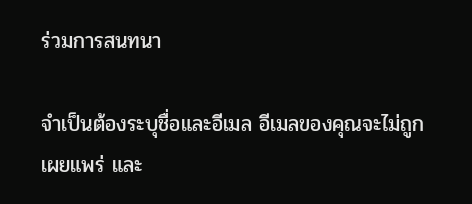ร่วมการสนทนา

จำเป็นต้องระบุชื่อและอีเมล อีเมลของคุณจะไม่ถูกเผยแพร่ และ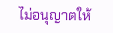ไม่อนุญาตให้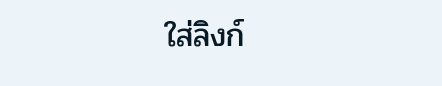ใส่ลิงก์